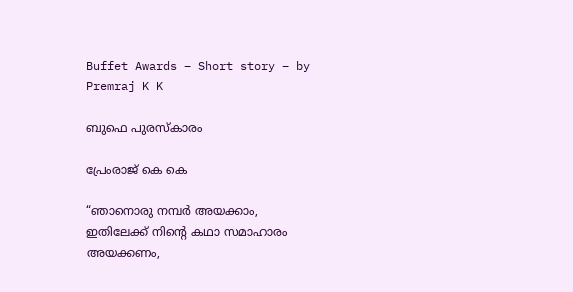Buffet Awards – Short story – by Premraj K K

ബുഫെ പുരസ്കാരം

പ്രേംരാജ് കെ കെ

“ഞാനൊരു നമ്പർ അയക്കാം, ഇതിലേക്ക് നിന്റെ കഥാ സമാഹാരം അയക്കണം,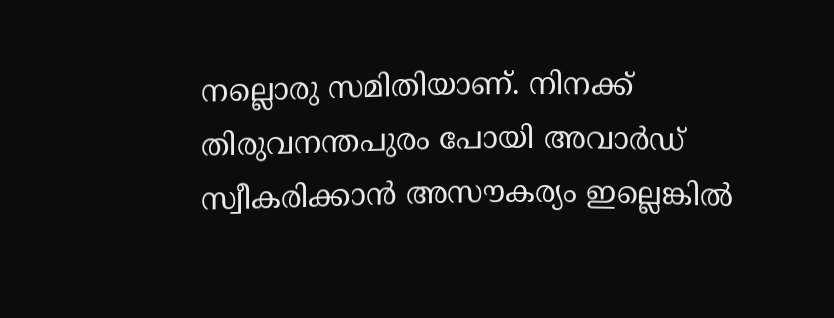നല്ലൊരു സമിതിയാണ്. നിനക്ക് തിരുവനന്തപുരം പോയി അവാർഡ് സ്വീകരിക്കാൻ അസൗകര്യം ഇല്ലെങ്കിൽ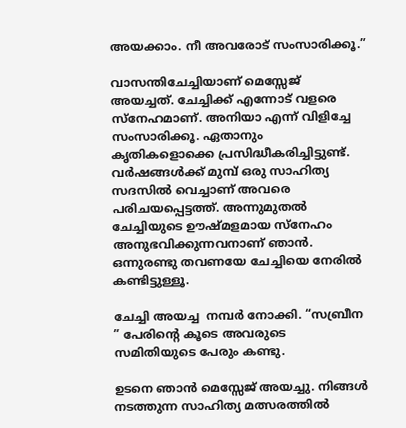അയക്കാം. നീ അവരോട് സംസാരിക്കൂ.”

വാസന്തിചേച്ചിയാണ് മെസ്സേജ് അയച്ചത്. ചേച്ചിക്ക് എന്നോട് വളരെ സ്നേഹമാണ്. അനിയാ എന്ന് വിളിച്ചേ സംസാരിക്കൂ. ഏതാനും കൃതികളൊക്കെ പ്രസിദ്ധീകരിച്ചിട്ടുണ്ട്. വർഷങ്ങൾക്ക് മുമ്പ് ഒരു സാഹിത്യ സദസിൽ വെച്ചാണ് അവരെ പരിചയപ്പെട്ടത്ത്. അന്നുമുതൽ ചേച്ചിയുടെ ഊഷ്മളമായ സ്നേഹം അനുഭവിക്കുന്നവനാണ് ഞാൻ.  ഒന്നുരണ്ടു തവണയേ ചേച്ചിയെ നേരിൽ കണ്ടിട്ടുള്ളൂ.

ചേച്ചി അയച്ച  നമ്പർ നോക്കി. “സബ്രീന ” പേരിന്റെ കൂടെ അവരുടെ സമിതിയുടെ പേരും കണ്ടു.

ഉടനെ ഞാൻ മെസ്സേജ് അയച്ചു. നിങ്ങൾ നടത്തുന്ന സാഹിത്യ മത്സരത്തിൽ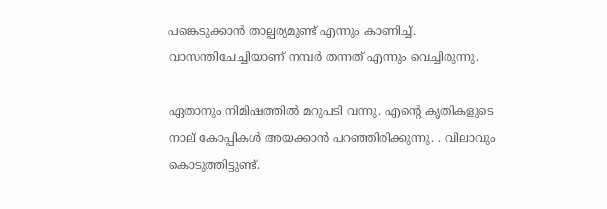പങ്കെടുക്കാൻ താല്പര്യമുണ്ട് എന്നും കാണിച്ച്. വാസന്തിചേച്ചിയാണ് നമ്പർ തന്നത് എന്നും വെച്ചിരുന്നു.

ഏതാനും നിമിഷത്തിൽ മറുപടി വന്നു. എന്റെ കൃതികളുടെ നാല് കോപ്പികൾ അയക്കാൻ പറഞ്ഞിരിക്കുന്നു. . വിലാവും കൊടുത്തിട്ടുണ്ട്.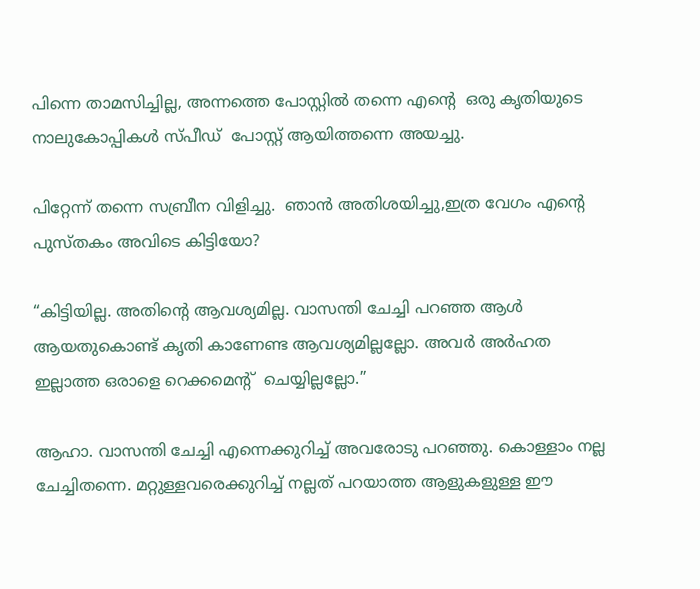പിന്നെ താമസിച്ചില്ല, അന്നത്തെ പോസ്റ്റിൽ തന്നെ എന്റെ  ഒരു കൃതിയുടെ നാലുകോപ്പികൾ സ്പീഡ്  പോസ്റ്റ് ആയിത്തന്നെ അയച്ചു.

പിറ്റേന്ന് തന്നെ സബ്രീന വിളിച്ചു.  ഞാൻ അതിശയിച്ചു,ഇത്ര വേഗം എന്റെ പുസ്തകം അവിടെ കിട്ടിയോ?

“കിട്ടിയില്ല. അതിന്റെ ആവശ്യമില്ല. വാസന്തി ചേച്ചി പറഞ്ഞ ആൾ ആയതുകൊണ്ട് കൃതി കാണേണ്ട ആവശ്യമില്ലല്ലോ. അവർ അർഹത ഇല്ലാത്ത ഒരാളെ റെക്കമെന്റ്  ചെയ്യില്ലല്ലോ.”

ആഹാ. വാസന്തി ചേച്ചി എന്നെക്കുറിച്ച് അവരോടു പറഞ്ഞു. കൊള്ളാം നല്ല ചേച്ചിതന്നെ. മറ്റുള്ളവരെക്കുറിച്ച് നല്ലത് പറയാത്ത ആളുകളുള്ള ഈ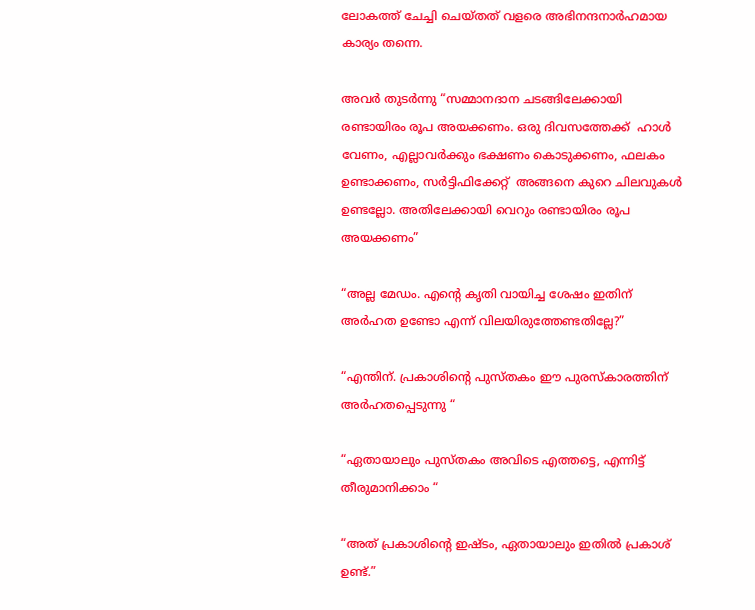ലോകത്ത് ചേച്ചി ചെയ്തത് വളരെ അഭിനന്ദനാർഹമായ കാര്യം തന്നെ.

അവർ തുടർന്നു “സമ്മാനദാന ചടങ്ങിലേക്കായി രണ്ടായിരം രൂപ അയക്കണം. ഒരു ദിവസത്തേക്ക്  ഹാൾ വേണം, എല്ലാവർക്കും ഭക്ഷണം കൊടുക്കണം, ഫലകം ഉണ്ടാക്കണം, സർട്ടിഫിക്കേറ്റ്  അങ്ങനെ കുറെ ചിലവുകൾ ഉണ്ടല്ലോ. അതിലേക്കായി വെറും രണ്ടായിരം രൂപ അയക്കണം”

“അല്ല മേഡം. എന്റെ കൃതി വായിച്ച ശേഷം ഇതിന് അർഹത ഉണ്ടോ എന്ന് വിലയിരുത്തേണ്ടതില്ലേ?”

“എന്തിന്. പ്രകാശിന്റെ പുസ്തകം ഈ പുരസ്കാരത്തിന് അർഹതപ്പെടുന്നു “

“ഏതായാലും പുസ്തകം അവിടെ എത്തട്ടെ, എന്നിട്ട് തീരുമാനിക്കാം “

“അത് പ്രകാശിന്റെ ഇഷ്ടം, ഏതായാലും ഇതിൽ പ്രകാശ് ഉണ്ട്.”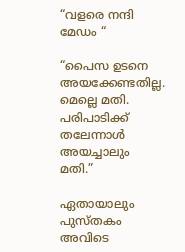“വളരെ നന്ദി മേഡം “

“പൈസ ഉടനെ അയക്കേണ്ടതില്ല. മെല്ലെ മതി. പരിപാടിക്ക് തലേന്നാൾ അയച്ചാലും മതി.”

ഏതായാലും പുസ്തകം അവിടെ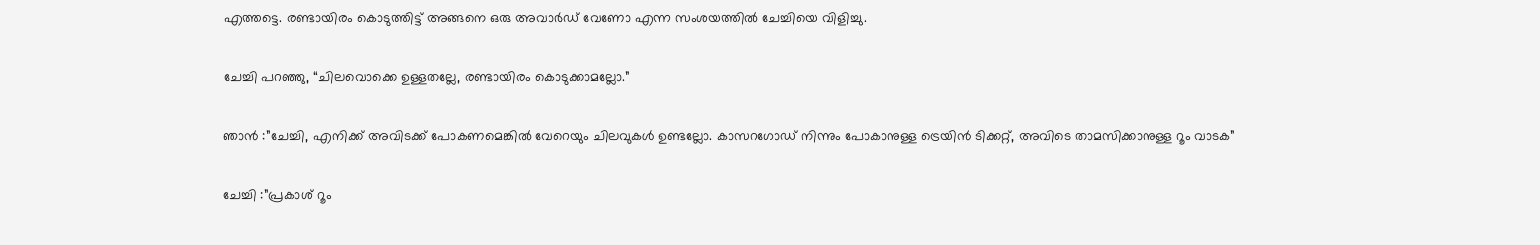എത്തട്ടെ. രണ്ടായിരം കൊടുത്തിട്ട് അങ്ങനെ ഒരു അവാർഡ് വേണോ എന്ന സംശയത്തിൽ ചേച്ചിയെ വിളിച്ചു.

ചേച്ചി പറഞ്ഞു, “ചിലവൊക്കെ ഉള്ളതല്ലേ, രണ്ടായിരം കൊടുക്കാമല്ലോ.”

ഞാൻ :”ചേച്ചി, എനിക്ക് അവിടക്ക് പോകണമെങ്കിൽ വേറെയും ചിലവുകൾ ഉണ്ടല്ലോ. കാസറഗോഡ് നിന്നും പോകാനുള്ള ട്രെയിൻ ടിക്കറ്റ്, അവിടെ താമസിക്കാനുള്ള റൂം വാടക”

ചേച്ചി :”പ്രകാശ് റൂം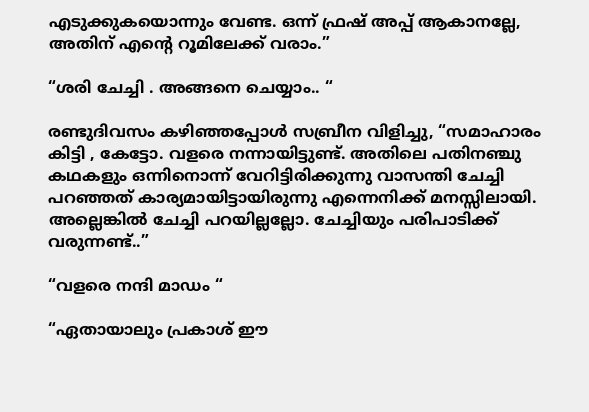എടുക്കുകയൊന്നും വേണ്ട. ഒന്ന് ഫ്രഷ് അപ്പ് ആകാനല്ലേ, അതിന് എന്റെ റൂമിലേക്ക് വരാം.”

“ശരി ചേച്ചി . അങ്ങനെ ചെയ്യാം.. “

രണ്ടുദിവസം കഴിഞ്ഞപ്പോൾ സബ്രീന വിളിച്ചു, “സമാഹാരം കിട്ടി , കേട്ടോ. വളരെ നന്നായിട്ടുണ്ട്. അതിലെ പതിനഞ്ചു കഥകളും ഒന്നിനൊന്ന് വേറിട്ടിരിക്കുന്നു വാസന്തി ചേച്ചി പറഞ്ഞത് കാര്യമായിട്ടായിരുന്നു എന്നെനിക്ക് മനസ്സിലായി. അല്ലെങ്കിൽ ചേച്ചി പറയില്ലല്ലോ. ചേച്ചിയും പരിപാടിക്ക് വരുന്നണ്ട്..”

“വളരെ നന്ദി മാഡം “

“ഏതായാലും പ്രകാശ് ഈ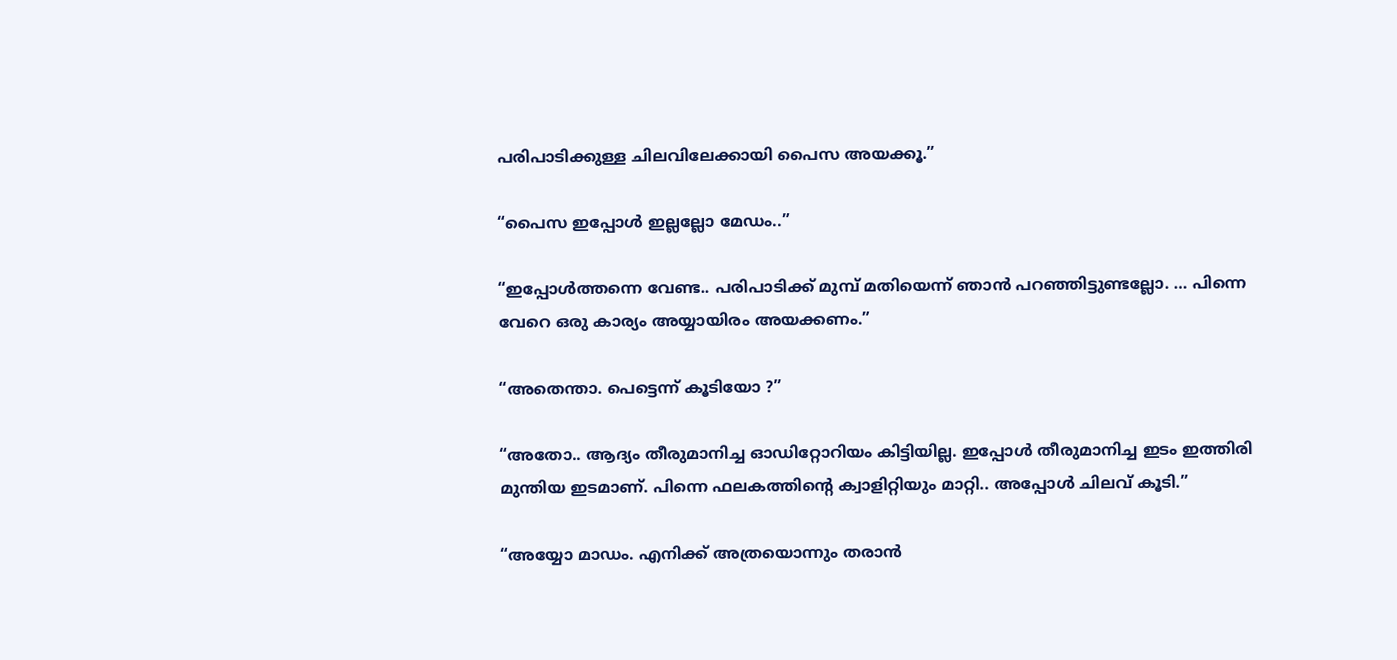പരിപാടിക്കുള്ള ചിലവിലേക്കായി പൈസ അയക്കൂ.”

“പൈസ ഇപ്പോൾ ഇല്ലല്ലോ മേഡം..”

“ഇപ്പോൾത്തന്നെ വേണ്ട.. പരിപാടിക്ക് മുമ്പ് മതിയെന്ന് ഞാൻ പറഞ്ഞിട്ടുണ്ടല്ലോ. … പിന്നെ വേറെ ഒരു കാര്യം അയ്യായിരം അയക്കണം.”

“അതെന്താ. പെട്ടെന്ന് കൂടിയോ ?”

“അതോ.. ആദ്യം തീരുമാനിച്ച ഓഡിറ്റോറിയം കിട്ടിയില്ല. ഇപ്പോൾ തീരുമാനിച്ച ഇടം ഇത്തിരി മുന്തിയ ഇടമാണ്. പിന്നെ ഫലകത്തിന്റെ ക്വാളിറ്റിയും മാറ്റി.. അപ്പോൾ ചിലവ് കൂടി.”

“അയ്യോ മാഡം. എനിക്ക് അത്രയൊന്നും തരാൻ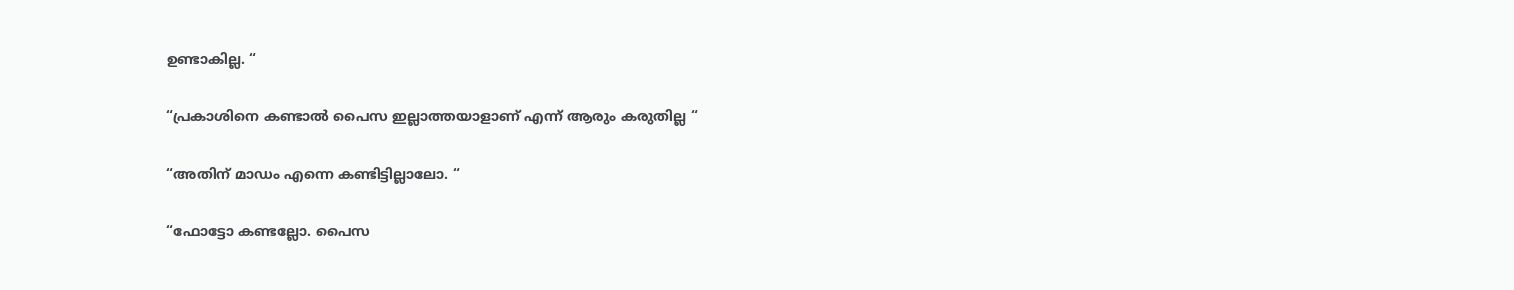ഉണ്ടാകില്ല. “

“പ്രകാശിനെ കണ്ടാൽ പൈസ ഇല്ലാത്തയാളാണ്‌ എന്ന് ആരും കരുതില്ല “

“അതിന് മാഡം എന്നെ കണ്ടിട്ടില്ലാലോ. “

“ഫോട്ടോ കണ്ടല്ലോ. പൈസ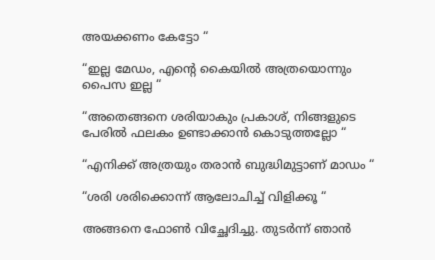അയക്കണം കേട്ടോ “

“ഇല്ല മേഡം, എന്റെ കൈയിൽ അത്രയൊന്നും പൈസ ഇല്ല “

“അതെങ്ങനെ ശരിയാകും പ്രകാശ്, നിങ്ങളുടെ പേരിൽ ഫലകം ഉണ്ടാക്കാൻ കൊടുത്തല്ലോ “

“എനിക്ക് അത്രയും തരാൻ ബുദ്ധിമുട്ടാണ് മാഡം “

“ശരി ശരിക്കൊന്ന് ആലോചിച്ച് വിളിക്കൂ “

അങ്ങനെ ഫോൺ വിച്ഛേദിച്ചു. തുടർന്ന് ഞാൻ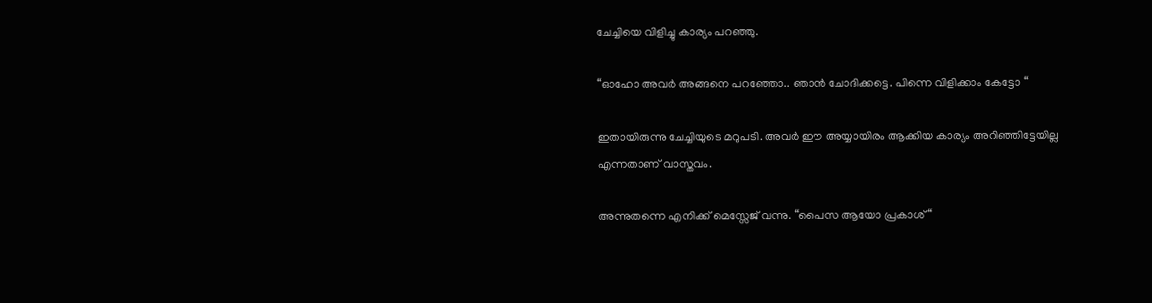ചേച്ചിയെ വിളിച്ചു കാര്യം പറഞ്ഞു.

“ഓഹോ അവർ അങ്ങനെ പറഞ്ഞോ.. ഞാൻ ചോദിക്കട്ടെ. പിന്നെ വിളിക്കാം കേട്ടോ “

ഇതായിരുന്നു ചേച്ചിയുടെ മറുപടി. അവർ ഈ അയ്യായിരം ആക്കിയ കാര്യം അറിഞ്ഞിട്ടേയില്ല എന്നതാണ് വാസ്തവം.

അന്നുതന്നെ എനിക്ക് മെസ്സേജ് വന്നു. “പൈസ ആയോ പ്രകാശ് “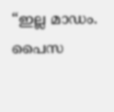“ഇല്ല മാഡം. പൈസ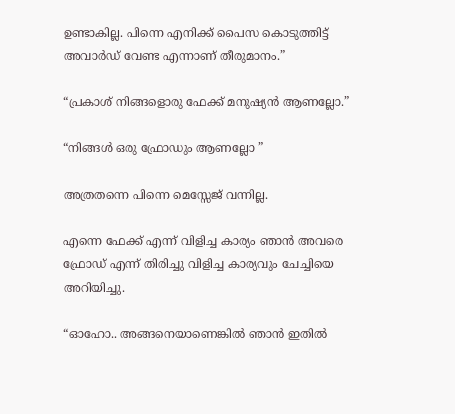ഉണ്ടാകില്ല. പിന്നെ എനിക്ക് പൈസ കൊടുത്തിട്ട് അവാർഡ് വേണ്ട എന്നാണ് തീരുമാനം.”

“പ്രകാശ് നിങ്ങളൊരു ഫേക്ക് മനുഷ്യൻ ആണല്ലോ.”

“നിങ്ങൾ ഒരു ഫ്രോഡും ആണല്ലോ ”

അത്രതന്നെ പിന്നെ മെസ്സേജ് വന്നില്ല.

എന്നെ ഫേക്ക് എന്ന് വിളിച്ച കാര്യം ഞാൻ അവരെ ഫ്രോഡ് എന്ന് തിരിച്ചു വിളിച്ച കാര്യവും ചേച്ചിയെ അറിയിച്ചു.

“ഓഹോ.. അങ്ങനെയാണെങ്കിൽ ഞാൻ ഇതിൽ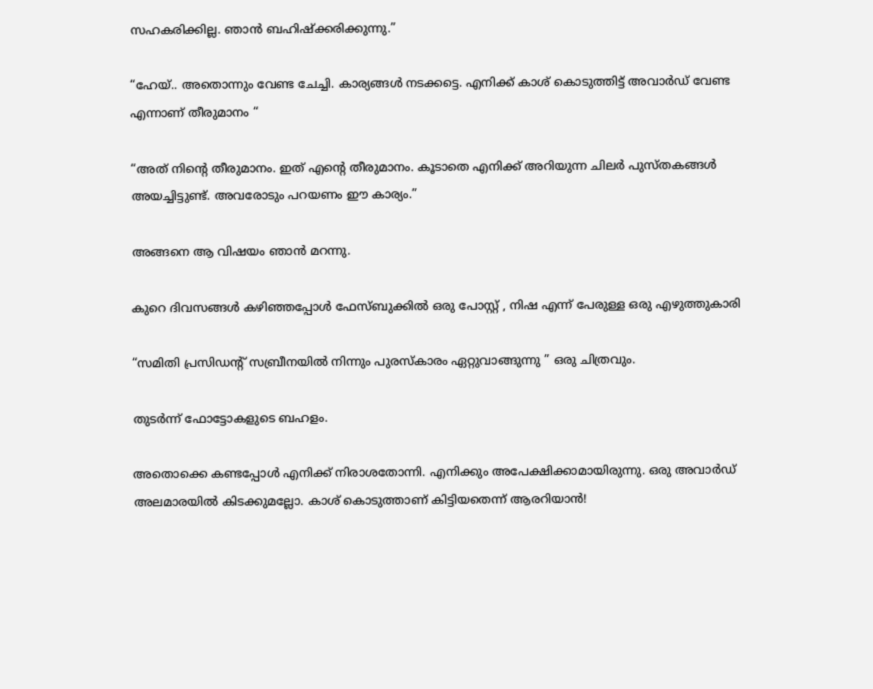സഹകരിക്കില്ല. ഞാൻ ബഹിഷ്ക്കരിക്കുന്നു.”

“ഹേയ്.. അതൊന്നും വേണ്ട ചേച്ചി. കാര്യങ്ങൾ നടക്കട്ടെ. എനിക്ക് കാശ് കൊടുത്തിട്ട് അവാർഡ് വേണ്ട എന്നാണ് തീരുമാനം “

“അത് നിന്റെ തീരുമാനം. ഇത് എന്റെ തീരുമാനം. കൂടാതെ എനിക്ക് അറിയുന്ന ചിലർ പുസ്തകങ്ങൾ അയച്ചിട്ടുണ്ട്. അവരോടും പറയണം ഈ കാര്യം.”

അങ്ങനെ ആ വിഷയം ഞാൻ മറന്നു.

കുറെ ദിവസങ്ങൾ കഴിഞ്ഞപ്പോൾ ഫേസ്ബുക്കിൽ ഒരു പോസ്റ്റ് , നിഷ എന്ന് പേരുള്ള ഒരു എഴുത്തുകാരി

“സമിതി പ്രസിഡന്റ് സബ്രീനയിൽ നിന്നും പുരസ്കാരം ഏറ്റുവാങ്ങുന്നു ” ഒരു ചിത്രവും.

തുടർന്ന് ഫോട്ടോകളുടെ ബഹളം.

അതൊക്കെ കണ്ടപ്പോൾ എനിക്ക് നിരാശതോന്നി. എനിക്കും അപേക്ഷിക്കാമായിരുന്നു. ഒരു അവാർഡ് അലമാരയിൽ കിടക്കുമല്ലോ. കാശ് കൊടുത്താണ് കിട്ടിയതെന്ന് ആരറിയാൻ!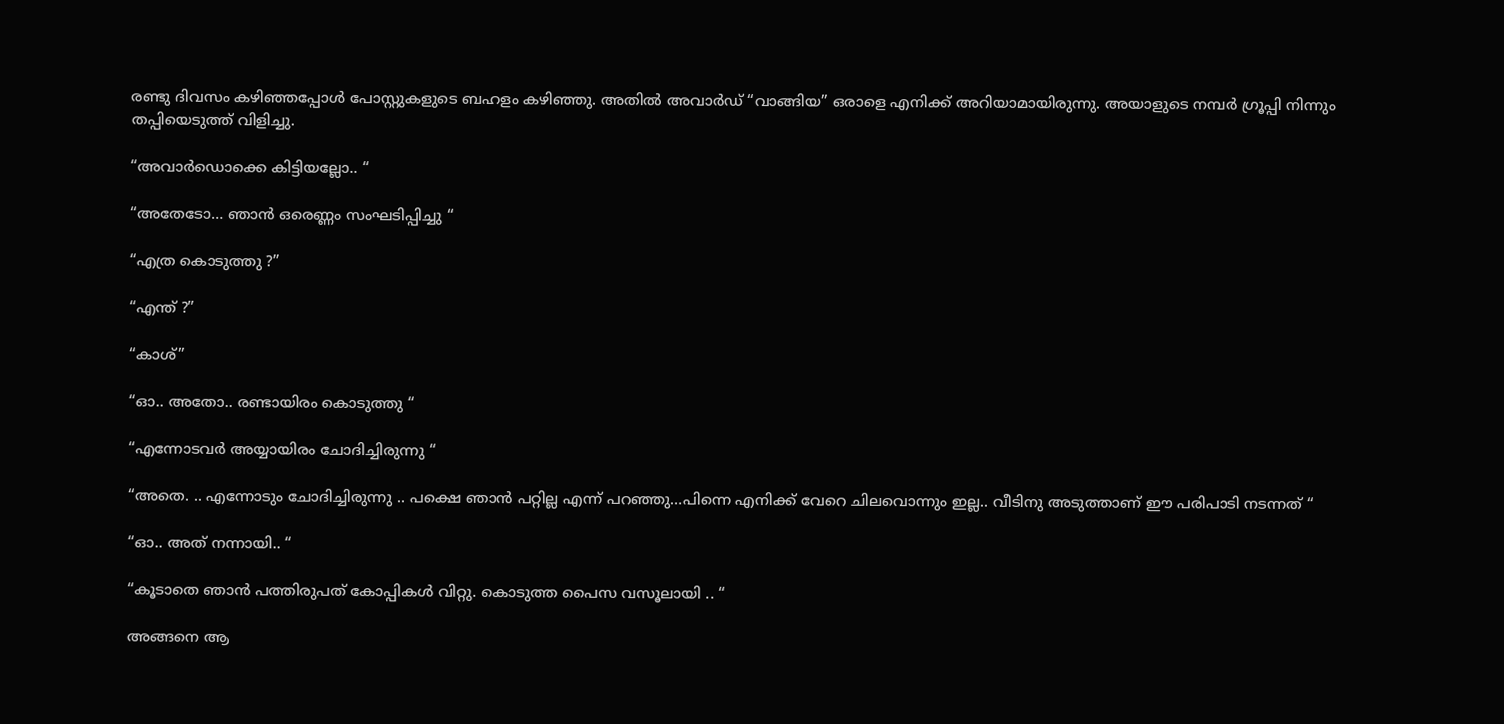രണ്ടു ദിവസം കഴിഞ്ഞപ്പോൾ പോസ്റ്റുകളുടെ ബഹളം കഴിഞ്ഞു. അതിൽ അവാർഡ് “വാങ്ങിയ” ഒരാളെ എനിക്ക് അറിയാമായിരുന്നു. അയാളുടെ നമ്പർ ഗ്രൂപ്പി നിന്നും തപ്പിയെടുത്ത് വിളിച്ചു.

“അവാർഡൊക്കെ കിട്ടിയല്ലോ.. “

“അതേടോ… ഞാൻ ഒരെണ്ണം സംഘടിപ്പിച്ചു “

“എത്ര കൊടുത്തു ?”

“എന്ത് ?”

“കാശ്”

“ഓ.. അതോ.. രണ്ടായിരം കൊടുത്തു “

“എന്നോടവർ അയ്യായിരം ചോദിച്ചിരുന്നു “

“അതെ. .. എന്നോടും ചോദിച്ചിരുന്നു .. പക്ഷെ ഞാൻ പറ്റില്ല എന്ന് പറഞ്ഞു…പിന്നെ എനിക്ക് വേറെ ചിലവൊന്നും ഇല്ല.. വീടിനു അടുത്താണ് ഈ പരിപാടി നടന്നത് “

“ഓ.. അത് നന്നായി.. “

“കൂടാതെ ഞാൻ പത്തിരുപത് കോപ്പികൾ വിറ്റു. കൊടുത്ത പൈസ വസൂലായി .. “

അങ്ങനെ ആ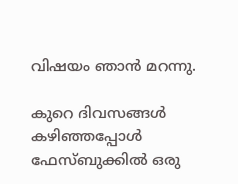വിഷയം ഞാൻ മറന്നു.

കുറെ ദിവസങ്ങൾ കഴിഞ്ഞപ്പോൾ ഫേസ്ബുക്കിൽ ഒരു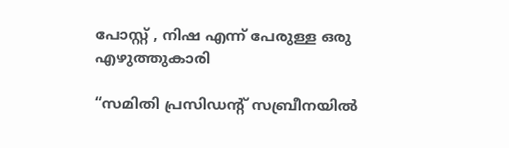പോസ്റ്റ് , നിഷ എന്ന് പേരുള്ള ഒരു എഴുത്തുകാരി

“സമിതി പ്രസിഡന്റ് സബ്രീനയിൽ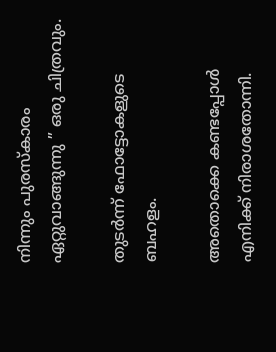നിന്നും പുരസ്കാരം ഏറ്റുവാങ്ങുന്നു ” ഒരു ചിത്രവും.

തുടർന്ന് ഫോട്ടോകളുടെ ബഹളം.

അതൊക്കെ കണ്ടപ്പോൾ എനിക്ക് നിരാശതോന്നി.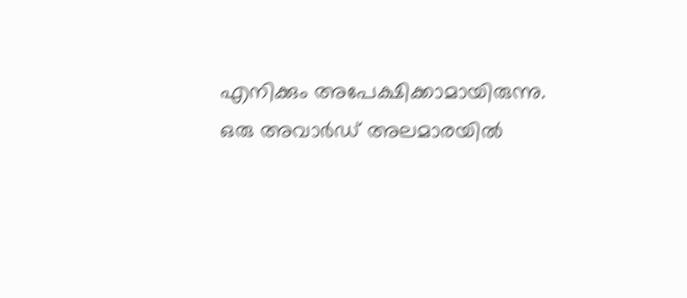എനിക്കും അപേക്ഷിക്കാമായിരുന്നു. ഒരു അവാർഡ് അലമാരയിൽ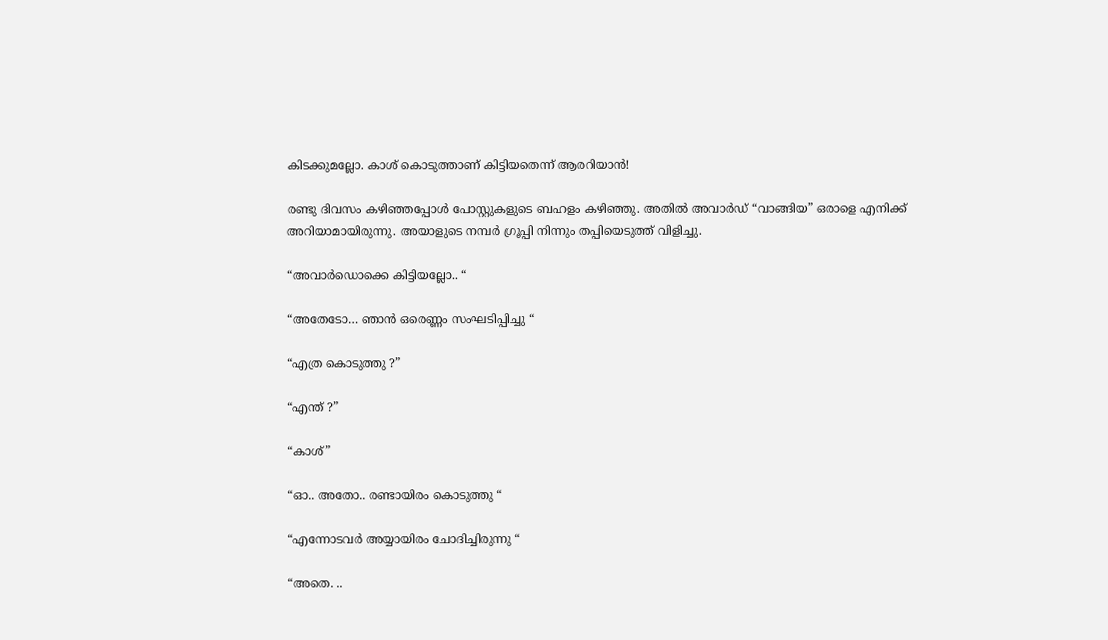കിടക്കുമല്ലോ. കാശ് കൊടുത്താണ് കിട്ടിയതെന്ന് ആരറിയാൻ!

രണ്ടു ദിവസം കഴിഞ്ഞപ്പോൾ പോസ്റ്റുകളുടെ ബഹളം കഴിഞ്ഞു. അതിൽ അവാർഡ് “വാങ്ങിയ” ഒരാളെ എനിക്ക് അറിയാമായിരുന്നു. അയാളുടെ നമ്പർ ഗ്രൂപ്പി നിന്നും തപ്പിയെടുത്ത് വിളിച്ചു.

“അവാർഡൊക്കെ കിട്ടിയല്ലോ.. “

“അതേടോ… ഞാൻ ഒരെണ്ണം സംഘടിപ്പിച്ചു “

“എത്ര കൊടുത്തു ?”

“എന്ത് ?”

“കാശ്”

“ഓ.. അതോ.. രണ്ടായിരം കൊടുത്തു “

“എന്നോടവർ അയ്യായിരം ചോദിച്ചിരുന്നു “

“അതെ. ..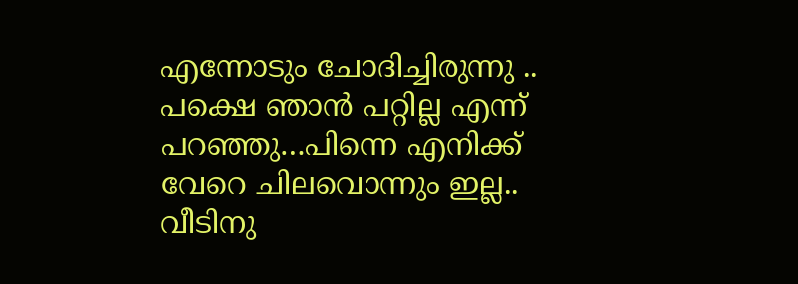എന്നോടും ചോദിച്ചിരുന്നു .. പക്ഷെ ഞാൻ പറ്റില്ല എന്ന് പറഞ്ഞു…പിന്നെ എനിക്ക് വേറെ ചിലവൊന്നും ഇല്ല.. വീടിനു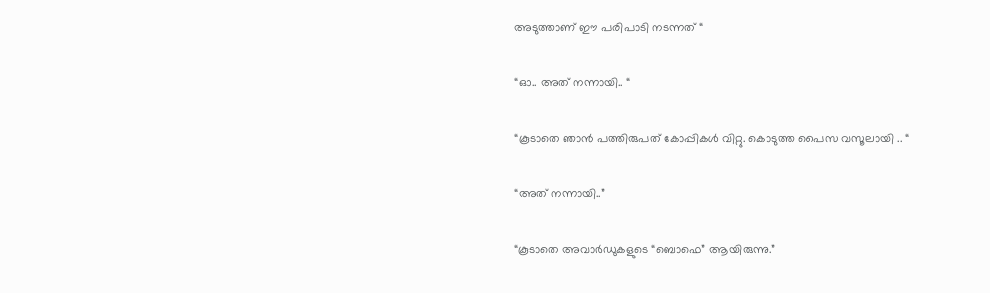അടുത്താണ് ഈ പരിപാടി നടന്നത് “

“ഓ.. അത് നന്നായി.. “

“കൂടാതെ ഞാൻ പത്തിരുപത് കോപ്പികൾ വിറ്റു. കൊടുത്ത പൈസ വസൂലായി .. “

“അത് നന്നായി..”

“കൂടാതെ അവാർഡുകളുടെ “ബൊഫെ” ആയിരുന്നു.”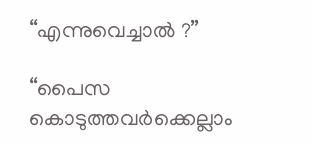“എന്നുവെച്ചാൽ ?”

“പൈസ കൊടുത്തവർക്കെല്ലാം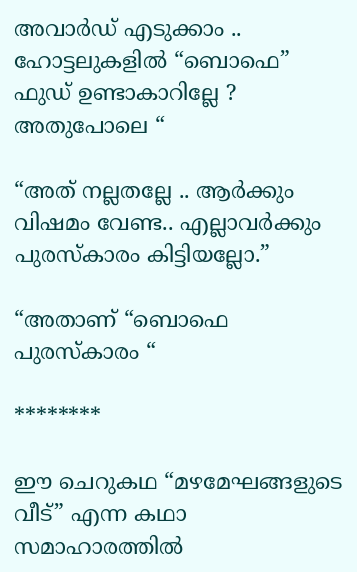അവാർഡ് എടുക്കാം .. ഹോട്ടലുകളിൽ “ബൊഫെ” ഫുഡ് ഉണ്ടാകാറില്ലേ ? അതുപോലെ “

“അത് നല്ലതല്ലേ .. ആർക്കും വിഷമം വേണ്ട.. എല്ലാവർക്കും പുരസ്കാരം കിട്ടിയല്ലോ.”

“അതാണ് “ബൊഫെ പുരസ്കാരം “

********

ഈ ചെറുകഥ “മഴമേഘങ്ങളുടെ വീട്” എന്ന കഥാ സമാഹാരത്തിൽ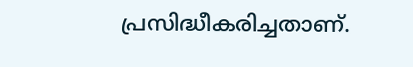പ്രസിദ്ധീകരിച്ചതാണ്.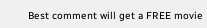Best comment will get a FREE movie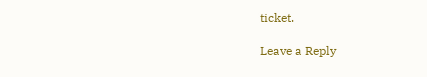ticket.

Leave a Reply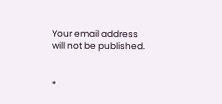Your email address will not be published.


*